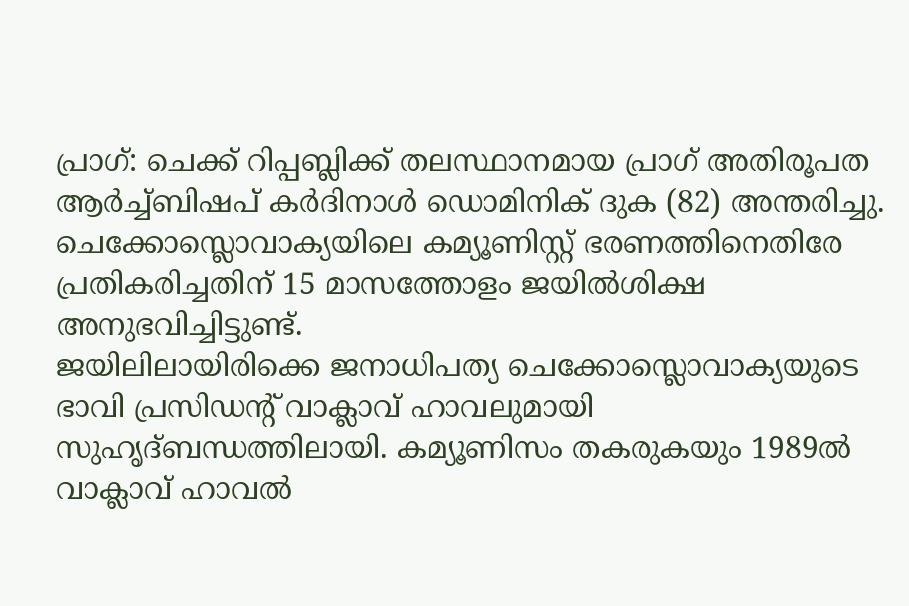പ്രാഗ്: ചെക്ക് റിപ്പബ്ലിക്ക് തലസ്ഥാനമായ പ്രാഗ് അതിരൂപത ആർച്ച്ബിഷപ് കർദിനാൾ ഡൊമിനിക് ദുക (82) അന്തരിച്ചു. ചെക്കോസ്ലൊവാക്യയിലെ കമ്യൂണിസ്റ്റ് ഭരണത്തിനെതിരേ പ്രതികരിച്ചതിന് 15 മാസത്തോളം ജയിൽശിക്ഷ അനുഭവിച്ചിട്ടുണ്ട്.
ജയിലിലായിരിക്കെ ജനാധിപത്യ ചെക്കോസ്ലൊവാക്യയുടെ ഭാവി പ്രസിഡന്റ് വാക്ലാവ് ഹാവലുമായി സുഹൃദ്ബന്ധത്തിലായി. കമ്യൂണിസം തകരുകയും 1989ൽ വാക്ലാവ് ഹാവൽ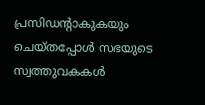പ്രസിഡന്റാകുകയും ചെയ്തപ്പോൾ സഭയുടെ സ്വത്തുവകകൾ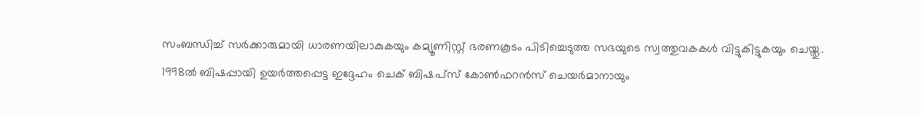സംബന്ധിച്ച് സർക്കാരുമായി ധാരണയിലാകുകയും കമ്യൂണിസ്റ്റ് ഭരണകൂടം പിടിച്ചെടുത്ത സഭയുടെ സ്വത്തുവകകൾ വിട്ടുകിട്ടുകയും ചെയ്തു.
1998ൽ ബിഷപ്പായി ഉയർത്തപ്പെട്ട ഇദ്ദേഹം ചെക് ബിഷപ്സ് കോൺഫറൻസ് ചെയർമാനായും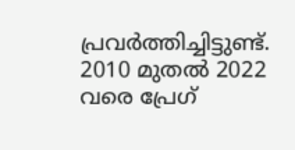പ്രവർത്തിച്ചിട്ടുണ്ട്. 2010 മുതൽ 2022 വരെ പ്രേഗ്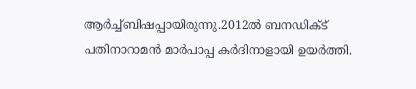ആർച്ച്ബിഷപ്പായിരുന്നു.2012ൽ ബനഡിക്ട് പതിനാറാമൻ മാർപാപ്പ കർദിനാളായി ഉയർത്തി.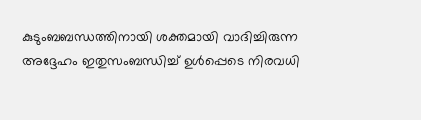കുടുംബബന്ധത്തിനായി ശക്തമായി വാദിച്ചിരുന്ന അദ്ദേഹം ഇതുസംബന്ധിച്ച് ഉൾപ്പെടെ നിരവധി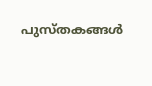പുസ്തകങ്ങൾ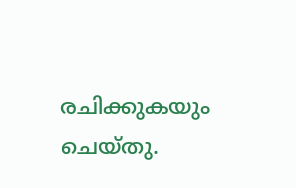രചിക്കുകയും ചെയ്തു.